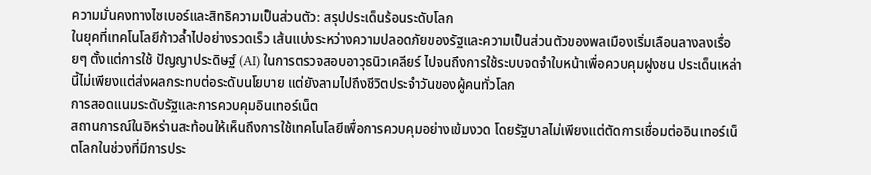ความมั่นคงทางไซเบอร์และสิทธิความเป็นส่วนตัว: สรุปประเด็นร้อนระดับโลก
ในยุคที่เทคโนโลยีก้าวล้ำไปอย่างรวดเร็ว เส้นแบ่งระหว่างความปลอดภัยของรัฐและความเป็นส่วนตัวของพลเมืองเริ่มเลือนลางลงเรื่อยๆ ตั้งแต่การใช้ ปัญญาประดิษฐ์ (AI) ในการตรวจสอบอาวุธนิวเคลียร์ ไปจนถึงการใช้ระบบจดจำใบหน้าเพื่อควบคุมฝูงชน ประเด็นเหล่านี้ไม่เพียงแต่ส่งผลกระทบต่อระดับนโยบาย แต่ยังลามไปถึงชีวิตประจำวันของผู้คนทั่วโลก
การสอดแนมระดับรัฐและการควบคุมอินเทอร์เน็ต
สถานการณ์ในอิหร่านสะท้อนให้เห็นถึงการใช้เทคโนโลยีเพื่อการควบคุมอย่างเข้มงวด โดยรัฐบาลไม่เพียงแต่ตัดการเชื่อมต่ออินเทอร์เน็ตโลกในช่วงที่มีการประ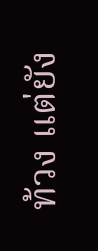ท้วง แต่ยัง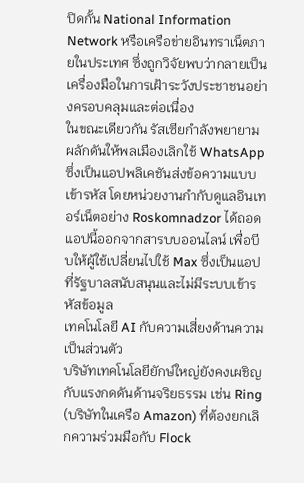ปิดกั้น National Information Network หรือเครือข่ายอินทราเน็ตภายในประเทศ ซึ่งถูกวิจัยพบว่ากลายเป็นเครื่องมือในการเฝ้าระวังประชาชนอย่างครอบคลุมและต่อเนื่อง
ในขณะเดียวกัน รัสเซียกำลังพยายามผลักดันให้พลเมืองเลิกใช้ WhatsApp ซึ่งเป็นแอปพลิเคชันส่งข้อความแบบเข้ารหัส โดยหน่วยงานกำกับดูแลอินเทอร์เน็ตอย่าง Roskomnadzor ได้ถอดแอปนี้ออกจากสารบบออนไลน์ เพื่อบีบให้ผู้ใช้เปลี่ยนไปใช้ Max ซึ่งเป็นแอปที่รัฐบาลสนับสนุนและไม่มีระบบเข้ารหัสข้อมูล
เทคโนโลยี AI กับความเสี่ยงด้านความเป็นส่วนตัว
บริษัทเทคโนโลยียักษ์ใหญ่ยังคงเผชิญกับแรงกดดันด้านจริยธรรม เช่น Ring (บริษัทในเครือ Amazon) ที่ต้องยกเลิกความร่วมมือกับ Flock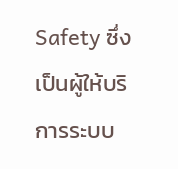Safety ซึ่งเป็นผู้ให้บริการระบบ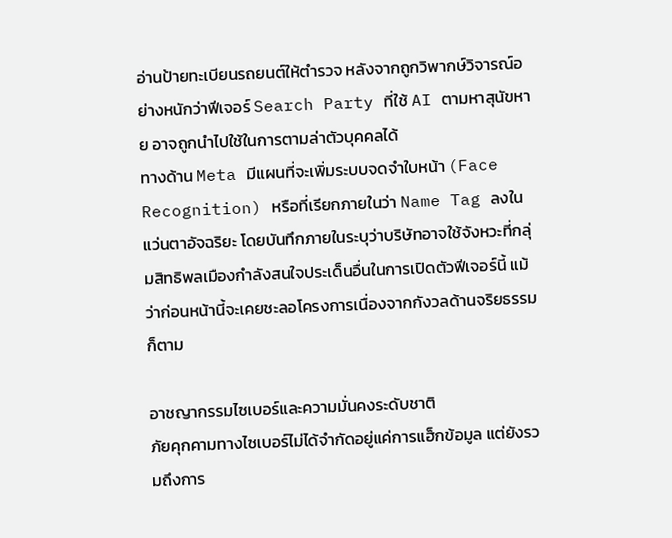อ่านป้ายทะเบียนรถยนต์ให้ตำรวจ หลังจากถูกวิพากษ์วิจารณ์อย่างหนักว่าฟีเจอร์ Search Party ที่ใช้ AI ตามหาสุนัขหาย อาจถูกนำไปใช้ในการตามล่าตัวบุคคลได้
ทางด้าน Meta มีแผนที่จะเพิ่มระบบจดจำใบหน้า (Face Recognition) หรือที่เรียกภายในว่า Name Tag ลงในแว่นตาอัจฉริยะ โดยบันทึกภายในระบุว่าบริษัทอาจใช้จังหวะที่กลุ่มสิทธิพลเมืองกำลังสนใจประเด็นอื่นในการเปิดตัวฟีเจอร์นี้ แม้ว่าก่อนหน้านี้จะเคยชะลอโครงการเนื่องจากกังวลด้านจริยธรรมก็ตาม

อาชญากรรมไซเบอร์และความมั่นคงระดับชาติ
ภัยคุกคามทางไซเบอร์ไม่ได้จำกัดอยู่แค่การแฮ็กข้อมูล แต่ยังรวมถึงการ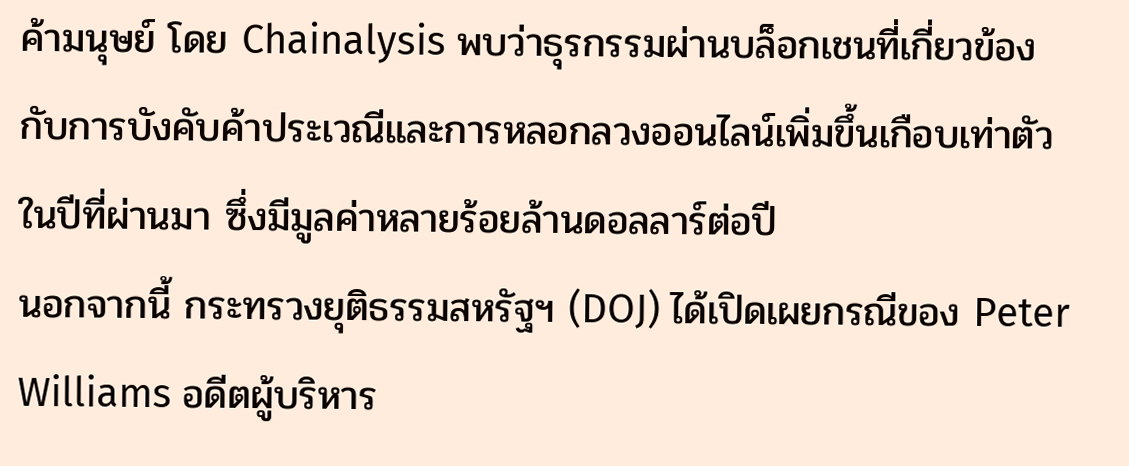ค้ามนุษย์ โดย Chainalysis พบว่าธุรกรรมผ่านบล็อกเชนที่เกี่ยวข้องกับการบังคับค้าประเวณีและการหลอกลวงออนไลน์เพิ่มขึ้นเกือบเท่าตัวในปีที่ผ่านมา ซึ่งมีมูลค่าหลายร้อยล้านดอลลาร์ต่อปี
นอกจากนี้ กระทรวงยุติธรรมสหรัฐฯ (DOJ) ได้เปิดเผยกรณีของ Peter Williams อดีตผู้บริหาร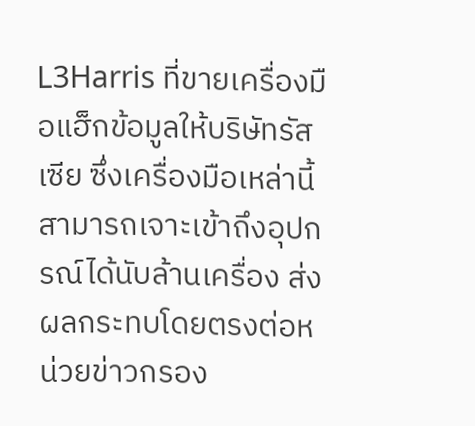L3Harris ที่ขายเครื่องมือแฮ็กข้อมูลให้บริษัทรัสเซีย ซึ่งเครื่องมือเหล่านี้สามารถเจาะเข้าถึงอุปกรณ์ได้นับล้านเครื่อง ส่งผลกระทบโดยตรงต่อหน่วยข่าวกรอง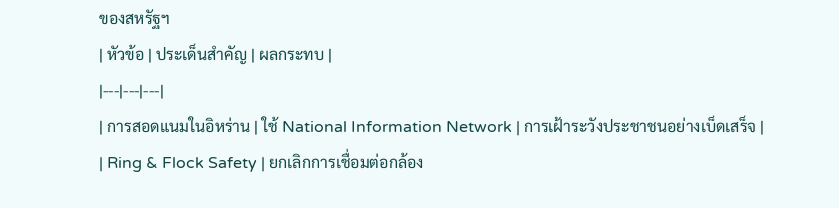ของสหรัฐฯ
| หัวข้อ | ประเด็นสำคัญ | ผลกระทบ |
|---|---|---|
| การสอดแนมในอิหร่าน | ใช้ National Information Network | การเฝ้าระวังประชาชนอย่างเบ็ดเสร็จ |
| Ring & Flock Safety | ยกเลิกการเชื่อมต่อกล้อง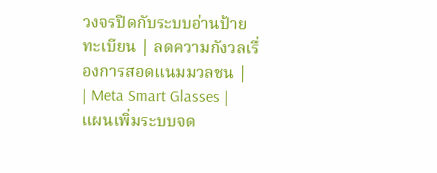วงจรปิดกับระบบอ่านป้ายทะเบียน | ลดความกังวลเรื่องการสอดแนมมวลชน |
| Meta Smart Glasses | แผนเพิ่มระบบจด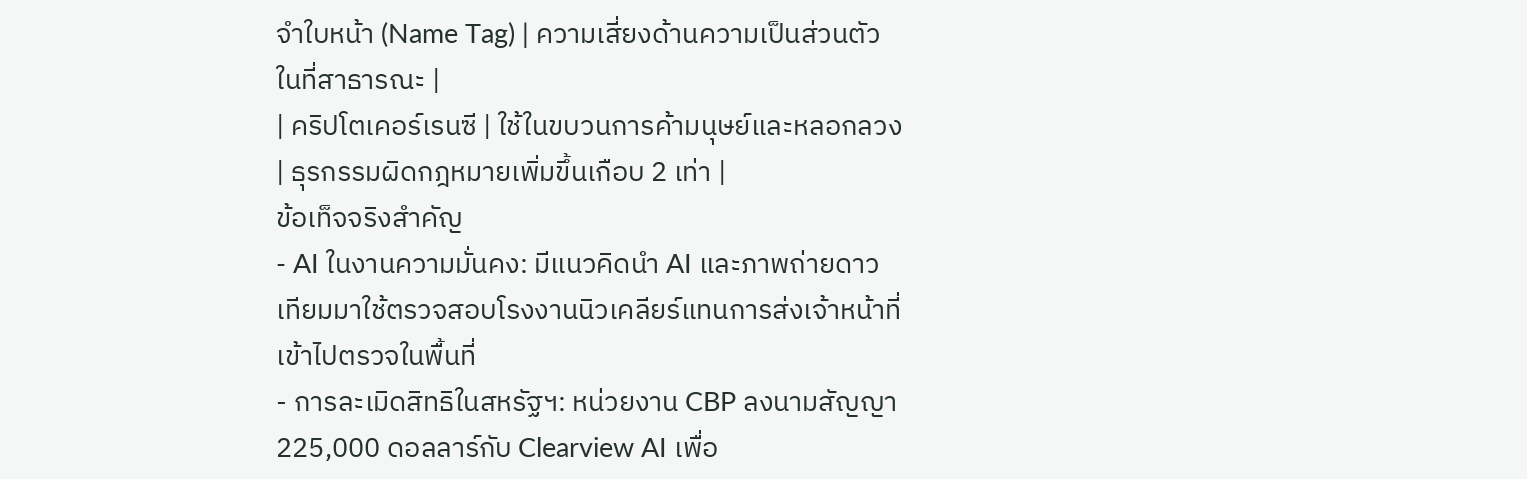จำใบหน้า (Name Tag) | ความเสี่ยงด้านความเป็นส่วนตัวในที่สาธารณะ |
| คริปโตเคอร์เรนซี | ใช้ในขบวนการค้ามนุษย์และหลอกลวง | ธุรกรรมผิดกฎหมายเพิ่มขึ้นเกือบ 2 เท่า |
ข้อเท็จจริงสำคัญ
- AI ในงานความมั่นคง: มีแนวคิดนำ AI และภาพถ่ายดาวเทียมมาใช้ตรวจสอบโรงงานนิวเคลียร์แทนการส่งเจ้าหน้าที่เข้าไปตรวจในพื้นที่
- การละเมิดสิทธิในสหรัฐฯ: หน่วยงาน CBP ลงนามสัญญา 225,000 ดอลลาร์กับ Clearview AI เพื่อ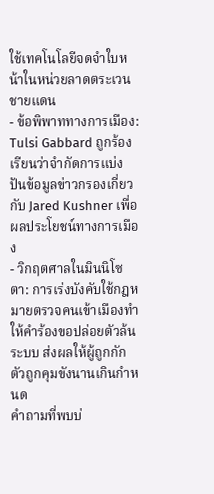ใช้เทคโนโลยีจดจำใบหน้าในหน่วยลาดตระเวนชายแดน
- ข้อพิพาททางการเมือง: Tulsi Gabbard ถูกร้องเรียนว่าจำกัดการแบ่งปันข้อมูลข่าวกรองเกี่ยวกับ Jared Kushner เพื่อผลประโยชน์ทางการเมือง
- วิกฤตศาลในมินนิโซตา: การเร่งบังคับใช้กฎหมายตรวจคนเข้าเมืองทำให้คำร้องขอปล่อยตัวล้นระบบ ส่งผลให้ผู้ถูกกักตัวถูกคุมขังนานเกินกำหนด
คำถามที่พบบ่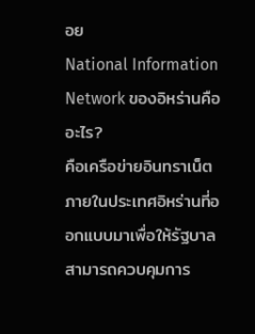อย
National Information Network ของอิหร่านคืออะไร?
คือเครือข่ายอินทราเน็ตภายในประเทศอิหร่านที่ออกแบบมาเพื่อให้รัฐบาลสามารถควบคุมการ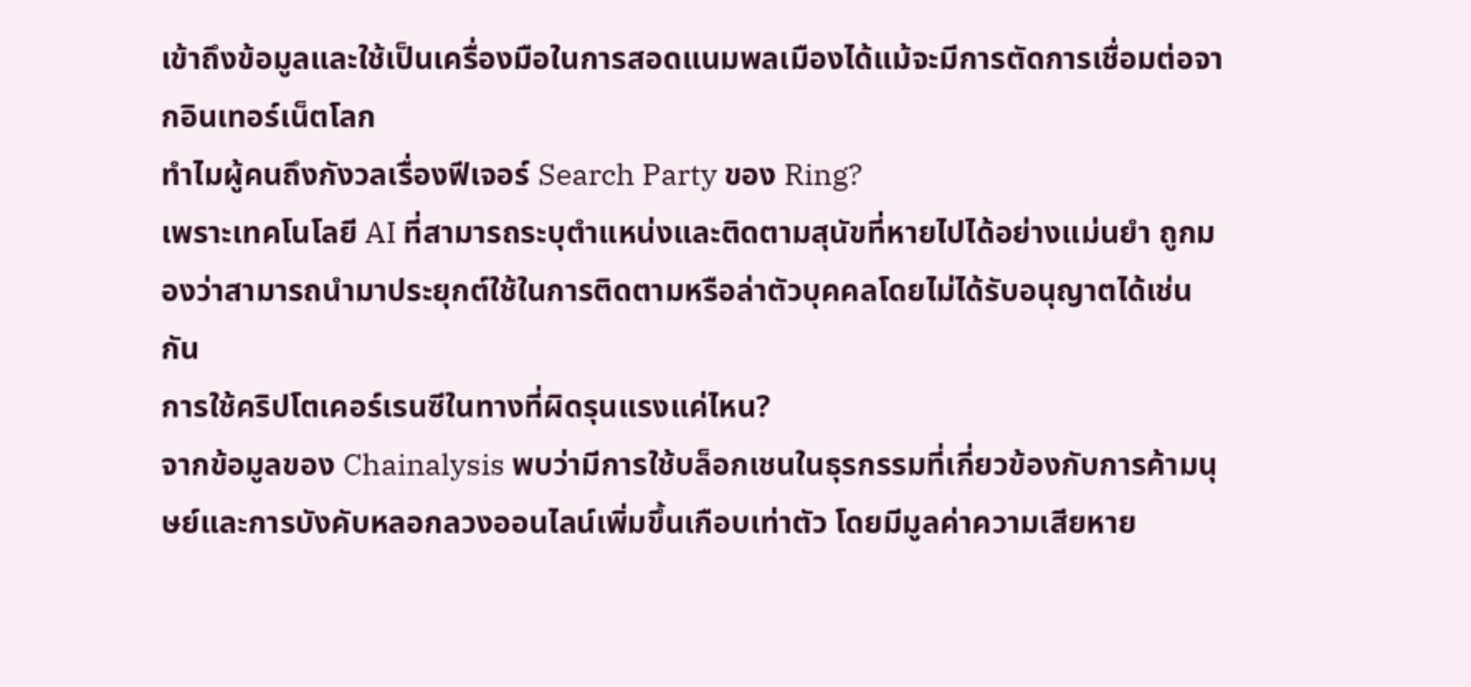เข้าถึงข้อมูลและใช้เป็นเครื่องมือในการสอดแนมพลเมืองได้แม้จะมีการตัดการเชื่อมต่อจากอินเทอร์เน็ตโลก
ทำไมผู้คนถึงกังวลเรื่องฟีเจอร์ Search Party ของ Ring?
เพราะเทคโนโลยี AI ที่สามารถระบุตำแหน่งและติดตามสุนัขที่หายไปได้อย่างแม่นยำ ถูกมองว่าสามารถนำมาประยุกต์ใช้ในการติดตามหรือล่าตัวบุคคลโดยไม่ได้รับอนุญาตได้เช่นกัน
การใช้คริปโตเคอร์เรนซีในทางที่ผิดรุนแรงแค่ไหน?
จากข้อมูลของ Chainalysis พบว่ามีการใช้บล็อกเชนในธุรกรรมที่เกี่ยวข้องกับการค้ามนุษย์และการบังคับหลอกลวงออนไลน์เพิ่มขึ้นเกือบเท่าตัว โดยมีมูลค่าความเสียหาย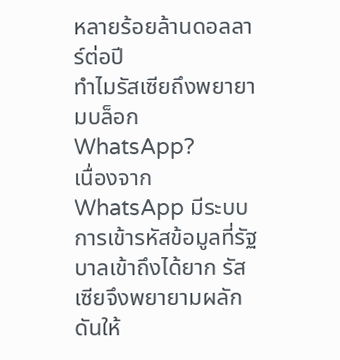หลายร้อยล้านดอลลาร์ต่อปี
ทำไมรัสเซียถึงพยายามบล็อก WhatsApp?
เนื่องจาก WhatsApp มีระบบการเข้ารหัสข้อมูลที่รัฐบาลเข้าถึงได้ยาก รัสเซียจึงพยายามผลักดันให้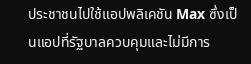ประชาชนไปใช้แอปพลิเคชัน Max ซึ่งเป็นแอปที่รัฐบาลควบคุมและไม่มีการ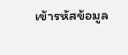เข้ารหัสข้อมูล